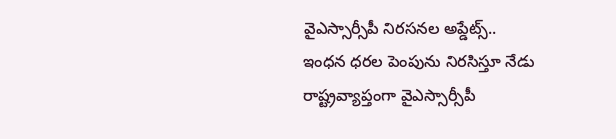వైఎస్సార్సీపీ నిరసనల అప్డేట్స్..
ఇంధన ధరల పెంపును నిరసిస్తూ నేడు రాష్ట్రవ్యాప్తంగా వైఎస్సార్సీపీ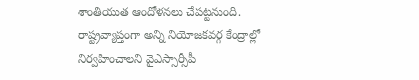శాంతియుత ఆందోళనలు చేపట్టనుంది. రాష్ట్రవ్యాప్తంగా అన్ని నియోజకవర్గ కేంద్రాల్లో నిర్వహించాలని వైఎస్సార్సీపీ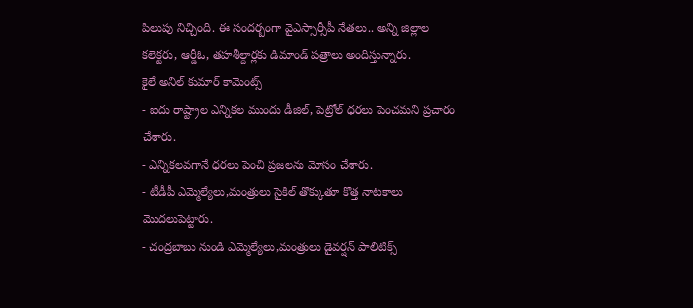పిలుపు నిచ్చింది. ఈ సందర్బంగా వైఎస్సార్సీపీ నేతలు.. అన్ని జిల్లాల కలెక్టరు, ఆర్డీఓ, తహశీల్దార్లకు డిమాండ్ పత్రాలు అందిస్తున్నారు.
కైలే అనిల్ కుమార్ కామెంట్స్
- ఐదు రాష్ట్రాల ఎన్నికల ముందు డీజిల్, పెట్రోల్ ధరలు పెంచమని ప్రచారం చేశారు.
- ఎన్నికలవగానే ధరలు పెంచి ప్రజలను మోసం చేశారు.
- టీడీపీ ఎమ్మెల్యేలు,మంత్రులు సైకిల్ తొక్కుతూ కొత్త నాటకాలు మొదలుపెట్టారు.
- చంద్రబాబు నుండి ఎమ్మెల్యేలు,మంత్రులు డైవర్షన్ పాలిటిక్స్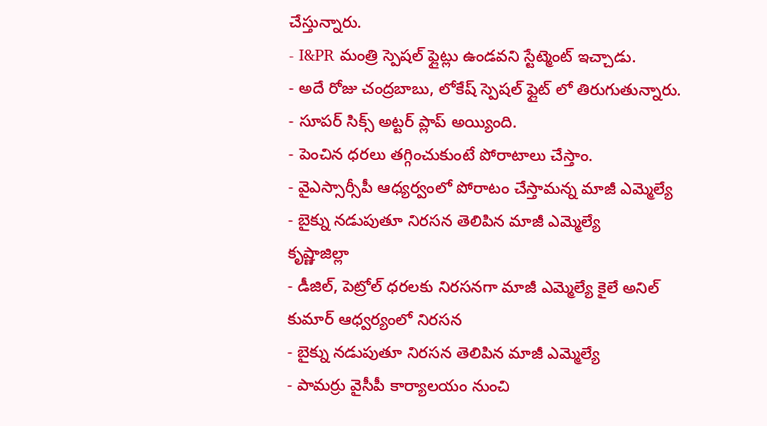చేస్తున్నారు.
- I&PR మంత్రి స్పెషల్ ఫ్లైట్లు ఉండవని స్టేట్మెంట్ ఇచ్చాడు.
- అదే రోజు చంద్రబాబు, లోకేష్ స్పెషల్ ఫ్లైట్ లో తిరుగుతున్నారు.
- సూపర్ సిక్స్ అట్టర్ ప్లాప్ అయ్యింది.
- పెంచిన ధరలు తగ్గించుకుంటే పోరాటాలు చేస్తాం.
- వైఎస్సార్సీపీ ఆధ్యర్వంలో పోరాటం చేస్తామన్న మాజీ ఎమ్మెల్యే
- బైక్ను నడుపుతూ నిరసన తెలిపిన మాజీ ఎమ్మెల్యే
కృష్ణాజిల్లా
- డీజిల్, పెట్రోల్ ధరలకు నిరసనగా మాజీ ఎమ్మెల్యే కైలే అనిల్ కుమార్ ఆధ్వర్యంలో నిరసన
- బైక్ను నడుపుతూ నిరసన తెలిపిన మాజీ ఎమ్మెల్యే
- పామర్రు వైసీపీ కార్యాలయం నుంచి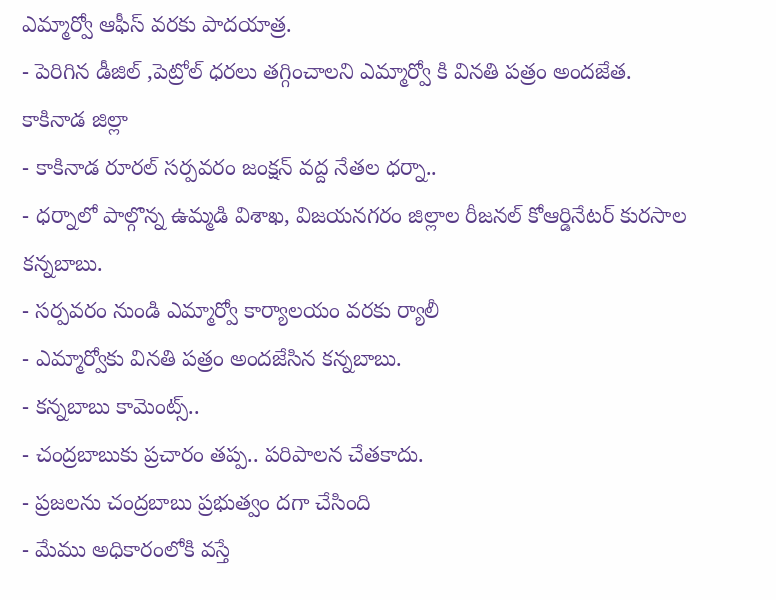ఎమ్మార్వో ఆఫీస్ వరకు పాదయాత్ర.
- పెరిగిన డీజిల్ ,పెట్రోల్ ధరలు తగ్గించాలని ఎమ్మార్వో కి వినతి పత్రం అందజేత.
కాకినాడ జిల్లా
- కాకినాడ రూరల్ సర్పవరం జంక్షన్ వద్ద నేతల ధర్నా..
- ధర్నాలో పాల్గొన్న ఉమ్మడి విశాఖ, విజయనగరం జిల్లాల రీజనల్ కోఆర్డినేటర్ కురసాల కన్నబాబు.
- సర్పవరం నుండి ఎమ్మార్వో కార్యాలయం వరకు ర్యాలీ
- ఎమ్మార్వోకు వినతి పత్రం అందజేసిన కన్నబాబు.
- కన్నబాబు కామెంట్స్..
- చంద్రబాబుకు ప్రచారం తప్ప.. పరిపాలన చేతకాదు.
- ప్రజలను చంద్రబాబు ప్రభుత్వం దగా చేసింది
- మేము అధికారంలోకి వస్తే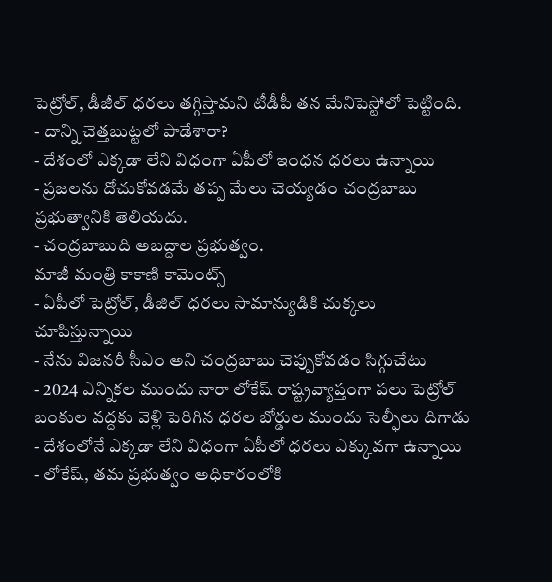పెట్రోల్, డీజీల్ ధరలు తగ్గిస్తామని టీడీపీ తన మేనిపెస్టోలో పెట్టింది.
- దాన్ని చెత్తబుట్టలో పాడేశారా?
- దేశంలో ఎక్కడా లేని విధంగా ఏపీలో ఇంధన ధరలు ఉన్నాయి
- ప్రజలను దోచుకోవడమే తప్ప మేలు చెయ్యడం చంద్రబాబు ప్రభుత్వానికి తెలియదు.
- చంద్రబాబుది అబద్దాల ప్రభుత్వం.
మాజీ మంత్రి కాకాణి కామెంట్స్
- ఏపీలో పెట్రోల్, డీజిల్ ధరలు సామాన్యుడికి చుక్కలు చూపిస్తున్నాయి
- నేను విజనరీ సీఎం అని చంద్రబాబు చెప్పుకోవడం సిగ్గుచేటు
- 2024 ఎన్నికల ముందు నారా లోకేష్ రాష్ట్రవ్యాప్తంగా పలు పెట్రోల్ బంకుల వద్దకు వెళ్లి పెరిగిన ధరల బోర్డుల ముందు సెల్ఫీలు దిగాడు
- దేశంలోనే ఎక్కడా లేని విధంగా ఏపీలో ధరలు ఎక్కువగా ఉన్నాయి
- లోకేష్, తమ ప్రభుత్వం అధికారంలోకి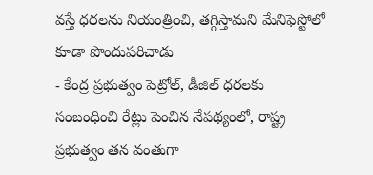వస్తే ధరలను నియంత్రించి, తగ్గిస్తామని మేనిఫెస్టోలో కూడా పొందుపరిచాడు
- కేంద్ర ప్రభుత్వం పెట్రోల్, డీజిల్ ధరలకు సంబంధించి రేట్లు పెంచిన నేపథ్యంలో, రాష్ట్ర ప్రభుత్వం తన వంతుగా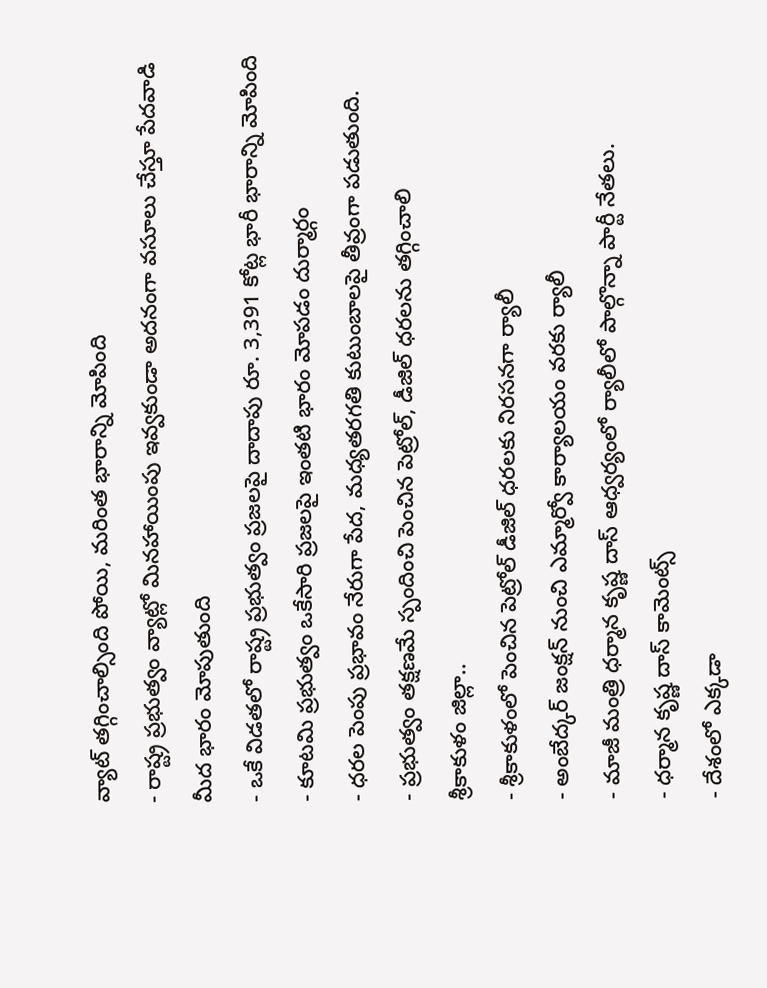వ్యాట్ తగ్గించాల్సింది పోయి, మరింత భారాన్ని మోపింది
- రాష్ట్ర ప్రభుత్వం వ్యాట్లో మినహాయింపు ఇవ్వకుండా అదనంగా వసూలు చేస్తూ పేదవాడి మీద భారం మోపుతుంది
- ఒకే విడతలో రాష్ట్ర ప్రభుత్వం ప్రజలపై దాదాపు రూ. 3,391 కోట్ల భారీ భారాన్ని మోపింది
- కూటమి ప్రభుత్వం ఒకేసారి ప్రజలపై ఇంతటి భారం మోపడం దుర్మార్గం
- ధరల పెంపు ప్రభావం నేరుగా పేద, మధ్యతరగతి కుటుంబాలపై తీవ్రంగా పడుతుంది.
- ప్రభుత్వం తక్షణమే స్పందించి పెంచిన పెట్రోల్, డీజిల్ ధరలను తగ్గించాలి
శ్రీకాకుళం జిల్లా..
- శ్రీకాకుళంలో పెంచిన పెట్రోల్ డీజిల్ ధరలకు నిరసనగా ర్యాలీ
- అంబేద్కర్ జంక్షన్ నుంచి ఎమ్మార్వో కార్యాలయం వరకు ర్యాలీ
- మాజీ మంత్రి ధర్మాన కృష్ణ దాస్ ఆధ్వర్యంలో ర్యాలీలో పాల్గొన్నా పార్టీ నేతలు.
- ధర్మాన కృష్ణ దాస్ కామెంట్స్
- దేశంలో ఎక్కడా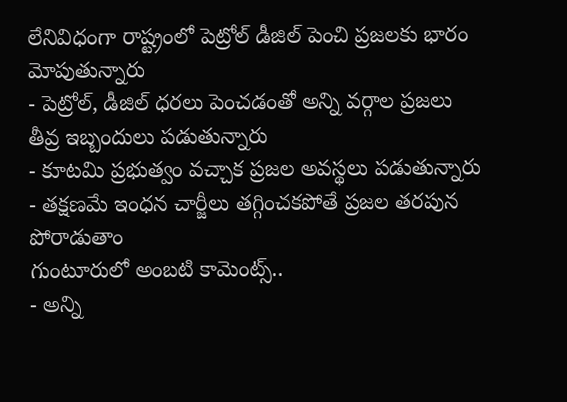లేనివిధంగా రాష్ట్రంలో పెట్రోల్ డీజిల్ పెంచి ప్రజలకు భారం మోపుతున్నారు
- పెట్రోల్, డీజిల్ ధరలు పెంచడంతో అన్ని వర్గాల ప్రజలు తీవ్ర ఇబ్బందులు పడుతున్నారు
- కూటమి ప్రభుత్వం వచ్చాక ప్రజల అవస్థలు పడుతున్నారు
- తక్షణమే ఇంధన చార్జీలు తగ్గించకపోతే ప్రజల తరపున పోరాడుతాం
గుంటూరులో అంబటి కామెంట్స్..
- అన్ని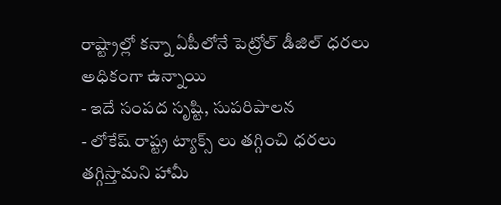రాష్ట్రాల్లో కన్నా ఏపీలోనే పెట్రోల్ డీజిల్ ధరలు అధికంగా ఉన్నాయి
- ఇదే సంపద సృష్టి, సుపరిపాలన
- లోకేష్ రాష్ట్ర ట్యాక్స్ లు తగ్గించి ధరలు తగ్గిస్తామని హామీ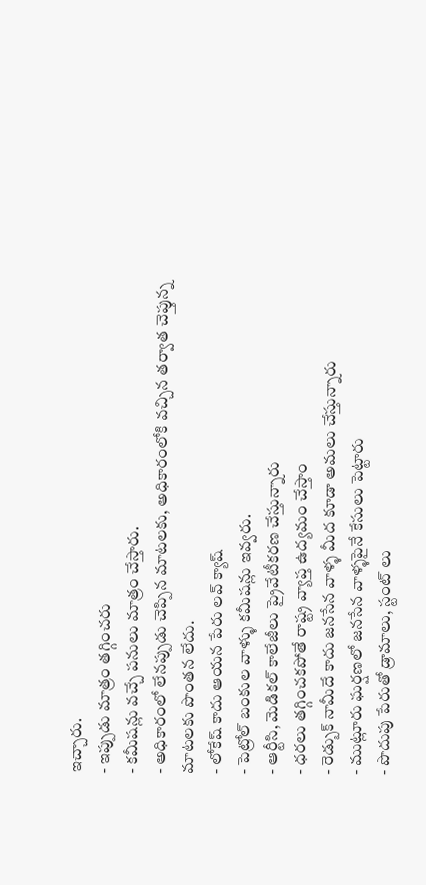ఇచ్చారు.
- ఇప్పుడు మాత్రం తగ్గించరు
- కమీషన్లు వచ్చే పనులు మాత్రం చేస్తారు.
- అధికారంలో లేనప్పుడు చెప్పిన మాటలకు, అధికారంలోకి వచ్చిన తర్వాత చెప్తున్న మాటలకు పొంతన లేదు.
- లోకేష్ కాదు ఆయన పేరు లవ్ క్యాష్
- పెట్రోల్ బంకుల వాళ్ళు కమీషన్లు ఇవ్వరు.
- ఆర్టీసి, మెడికల్ కాలేజీలు ప్రైవేటీకరణ చేస్తున్నారు
- ధరలు తగ్గించకపోతే రాష్ట్ర వ్యాప్త ఉద్యమం చేస్తాం
- రెడ్బుక్ నామీదే కాదు జనసేన వాళ్ళ మీద కూడా అమలు చేస్తున్నారు
- ముట్లూరు ఘర్షణలో జనసేన వాళ్ళపైనే కేసులు పెట్టారు
- పొదుపు పేరుతో డ్రామాలు, స్టంట్ లు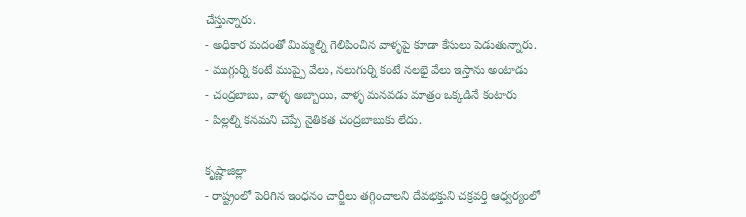చేస్తున్నారు.
- అధికార మదంతో మిమ్మల్ని గెలిపించిన వాళ్ళపై కూడా కేసులు పెడుతున్నారు.
- ముగ్గుర్ని కంటే ముప్పై వేలు, నలుగుర్ని కంటే నలభై వేలు ఇస్తాను అంటాడు
- చంద్రబాబు, వాళ్ళ అబ్బాయి, వాళ్ళ మనవడు మాత్రం ఒక్కడినే కంటారు
- పిల్లల్ని కనమని చెప్పే నైతికత చంద్రబాబుకు లేదు.

కృష్ణాజిల్లా
- రాష్ట్రంలో పెరిగిన ఇంధనం చార్జీలు తగ్గించాలని దేవభక్తుని చక్రవర్తి ఆధ్వర్యంలో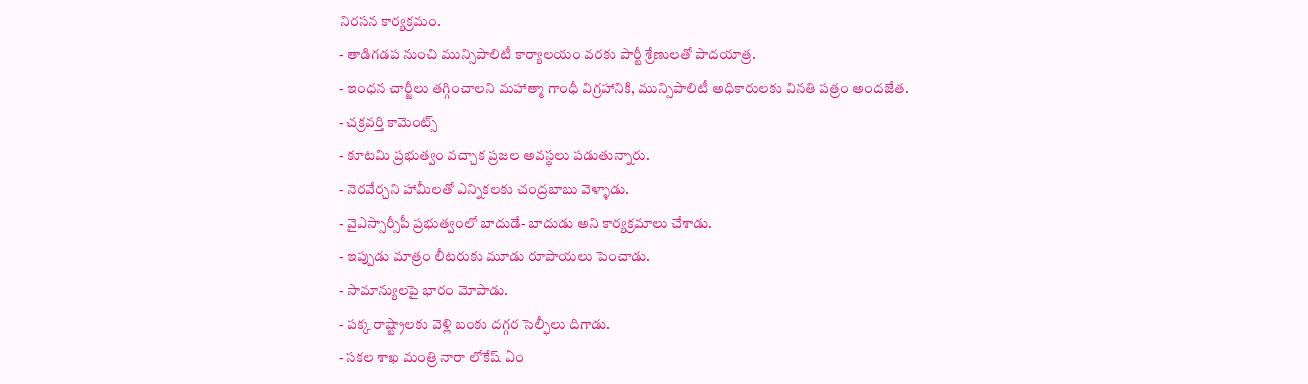నిరసన కార్యక్రమం.
- తాడిగడప నుంచి మున్సిపాలిటీ కార్యాలయం వరకు పార్టీ శ్రేణులతో పాదయాత్ర.
- ఇంధన చార్జీలు తగ్గించాలని మహాత్మా గాంధీ విగ్రహానికి, మున్సిపాలిటీ అధికారులకు వినతి పత్రం అందజేత.
- చక్రవర్తి కామెంట్స్
- కూటమి ప్రభుత్వం వచ్చాక ప్రజల అవస్థలు పడుతున్నారు.
- నెరవేర్చని హామీలతో ఎన్నికలకు చంద్రబాబు వెళ్ళాడు.
- వైఎస్సార్సీపీ ప్రభుత్వంలో బాదుడే- బాదుడు అని కార్యక్రమాలు చేశాడు.
- ఇప్పుడు మాత్రం లీటరుకు మూడు రూపాయలు పెంచాడు.
- సామాన్యులపై భారం మోపాడు.
- పక్క రాష్ట్రాలకు వెళ్లి బంకు దగ్గర సెల్ఫీలు దిగాడు.
- సకల శాఖ మంత్రి నారా లోకేష్ ఏం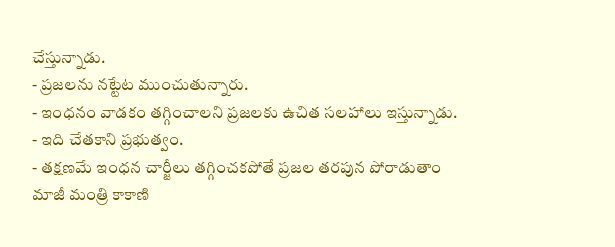చేస్తున్నాడు.
- ప్రజలను నట్టేట ముంచుతున్నారు.
- ఇంధనం వాడకం తగ్గించాలని ప్రజలకు ఉచిత సలహాలు ఇస్తున్నాడు.
- ఇది చేతకాని ప్రభుత్వం.
- తక్షణమే ఇంధన చార్జీలు తగ్గించకపోతే ప్రజల తరపున పోరాడుతాం
మాజీ మంత్రి కాకాణి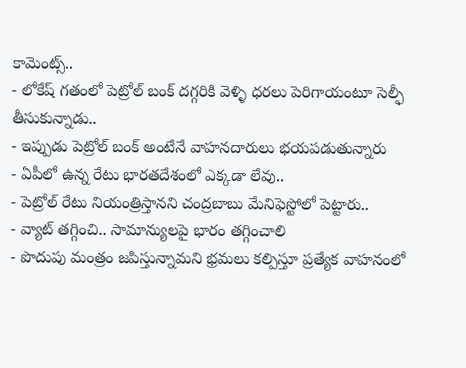కామెంట్స్..
- లోకేష్ గతంలో పెట్రోల్ బంక్ దగ్గరికి వెళ్ళి ధరలు పెరిగాయంటూ సెల్ఫీ తీసుకున్నాడు..
- ఇప్పుడు పెట్రోల్ బంక్ అంటేనే వాహనదారులు భయపడుతున్నారు
- ఏపీలో ఉన్న రేటు భారతదేశంలో ఎక్కడా లేవు..
- పెట్రోల్ రేటు నియంత్రిస్తానని చంద్రబాబు మేనిఫెస్టోలో పెట్టారు..
- వ్యాట్ తగ్గించి.. సామాన్యులపై భారం తగ్గించాలి
- పొదుపు మంత్రం జపిస్తున్నామని భ్రమలు కల్పిస్తూ ప్రత్యేక వాహనంలో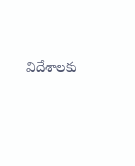విదేశాలకు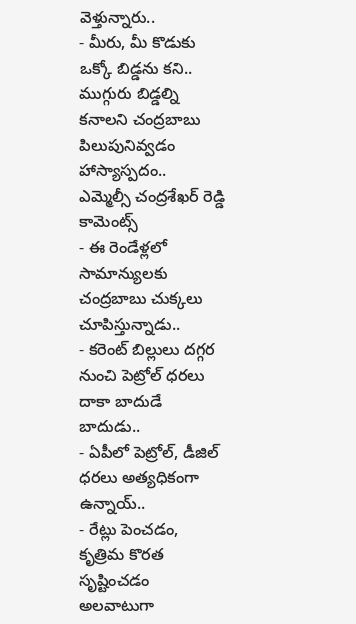వెళ్తున్నారు..
- మీరు, మీ కొడుకు ఒక్కో బిడ్డను కని.. ముగ్గురు బిడ్డల్ని కనాలని చంద్రబాబు పిలుపునివ్వడం హాస్యాస్పదం..
ఎమ్మెల్సీ చంద్రశేఖర్ రెడ్డి కామెంట్స్
- ఈ రెండేళ్లలో సామాన్యులకు చంద్రబాబు చుక్కలు చూపిస్తున్నాడు..
- కరెంట్ బిల్లులు దగ్గర నుంచి పెట్రోల్ ధరలు దాకా బాదుడే బాదుడు..
- ఏపీలో పెట్రోల్, డీజిల్ ధరలు అత్యధికంగా ఉన్నాయ్..
- రేట్లు పెంచడం, కృత్రిమ కొరత సృష్టించడం అలవాటుగా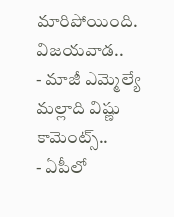మారిపోయింది.
విజయవాడ..
- మాజీ ఎమ్మెల్యే మల్లాది విష్ణు కామెంట్స్..
- ఏపీలో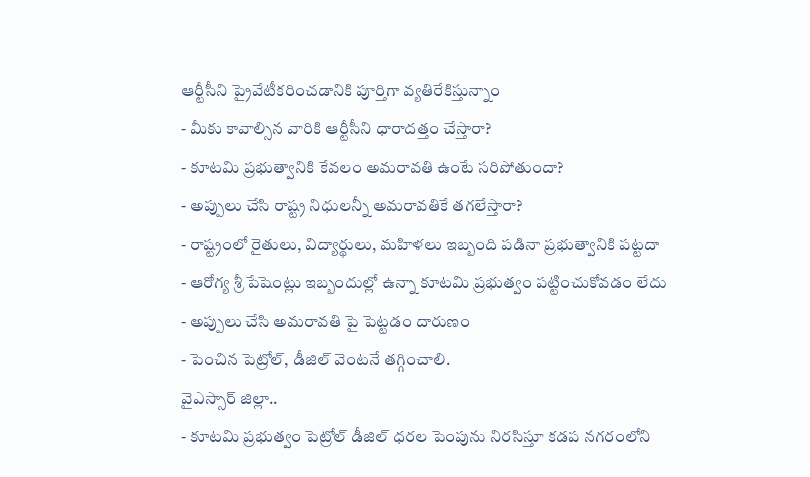ఆర్టీసీని ప్రైవేటీకరించడానికి పూర్తిగా వ్యతిరేకిస్తున్నాం
- మీకు కావాల్సిన వారికి ఆర్టీసీని ధారాదత్తం చేస్తారా?
- కూటమి ప్రభుత్వానికి కేవలం అమరావతి ఉంటే సరిపోతుందా?
- అప్పులు చేసి రాష్ట్ర నిధులన్నీ అమరావతికే తగలేస్తారా?
- రాష్ట్రంలో రైతులు, విద్యార్థులు, మహిళలు ఇబ్బంది పడినా ప్రభుత్వానికి పట్టదా
- ఆరోగ్య శ్రీ పేషెంట్లు ఇబ్బందుల్లో ఉన్నా కూటమి ప్రభుత్వం పట్టించుకోవడం లేదు
- అప్పులు చేసి అమరావతి పై పెట్టడం దారుణం
- పెంచిన పెట్రోల్, డీజిల్ వెంటనే తగ్గించాలి.
వైఎస్సార్ జిల్లా..
- కూటమి ప్రభుత్వం పెట్రోల్ డీజిల్ ధరల పెంపును నిరసిస్తూ కడప నగరంలోని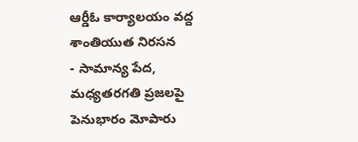ఆర్డీఓ కార్యాలయం వద్ద శాంతియుత నిరసన
- సామాన్య పేద, మధ్యతరగతి ప్రజలపై పెనుభారం మోపారు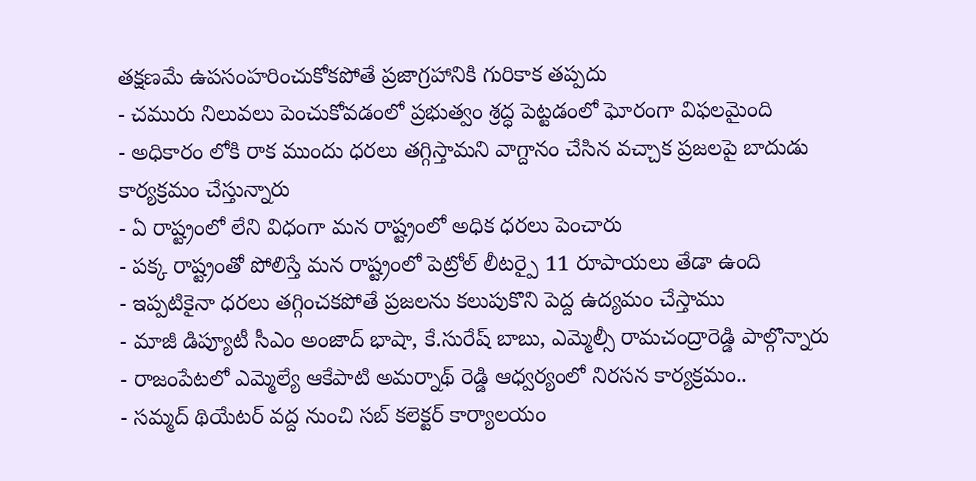తక్షణమే ఉపసంహరించుకోకపోతే ప్రజాగ్రహానికి గురికాక తప్పదు
- చమురు నిలువలు పెంచుకోవడంలో ప్రభుత్వం శ్రద్ధ పెట్టడంలో ఘోరంగా విఫలమైంది
- అధికారం లోకి రాక ముందు ధరలు తగ్గిస్తామని వాగ్దానం చేసిన వచ్చాక ప్రజలపై బాదుడు కార్యక్రమం చేస్తున్నారు
- ఏ రాష్ట్రంలో లేని విధంగా మన రాష్ట్రంలో అధిక ధరలు పెంచారు
- పక్క రాష్ట్రంతో పోలిస్తే మన రాష్ట్రంలో పెట్రోల్ లీటర్పై 11 రూపాయలు తేడా ఉంది
- ఇప్పటికైనా ధరలు తగ్గించకపోతే ప్రజలను కలుపుకొని పెద్ద ఉద్యమం చేస్తాము
- మాజీ డిప్యూటీ సీఎం అంజాద్ భాషా, కే.సురేష్ బాబు, ఎమ్మెల్సీ రామచంద్రారెడ్డి పాల్గొన్నారు
- రాజంపేటలో ఎమ్మెల్యే ఆకేపాటి అమర్నాథ్ రెడ్డి ఆధ్వర్యంలో నిరసన కార్యక్రమం..
- సమ్మద్ థియేటర్ వద్ద నుంచి సబ్ కలెక్టర్ కార్యాలయం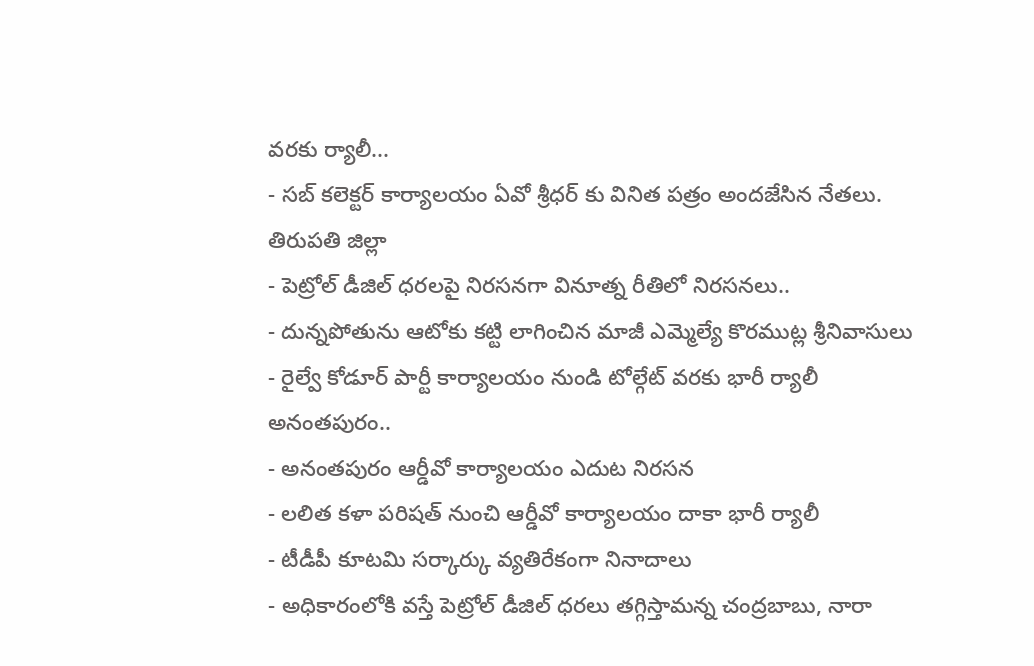వరకు ర్యాలీ...
- సబ్ కలెక్టర్ కార్యాలయం ఏవో శ్రీధర్ కు వినిత పత్రం అందజేసిన నేతలు.
తిరుపతి జిల్లా
- పెట్రోల్ డీజిల్ ధరలపై నిరసనగా వినూత్న రీతిలో నిరసనలు..
- దున్నపోతును ఆటోకు కట్టి లాగించిన మాజీ ఎమ్మెల్యే కొరముట్ల శ్రీనివాసులు
- రైల్వే కోడూర్ పార్టీ కార్యాలయం నుండి టోల్గేట్ వరకు భారీ ర్యాలీ
అనంతపురం..
- అనంతపురం ఆర్డీవో కార్యాలయం ఎదుట నిరసన
- లలిత కళా పరిషత్ నుంచి ఆర్డీవో కార్యాలయం దాకా భారీ ర్యాలీ
- టీడీపీ కూటమి సర్కార్కు వ్యతిరేకంగా నినాదాలు
- అధికారంలోకి వస్తే పెట్రోల్ డీజిల్ ధరలు తగ్గిస్తామన్న చంద్రబాబు, నారా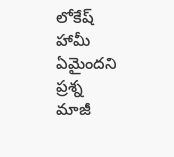లోకేష్ హామీ ఏమైందని ప్రశ్న
మాజీ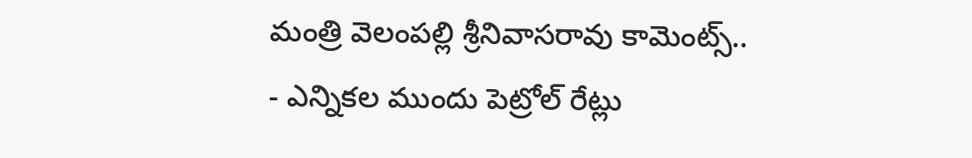మంత్రి వెలంపల్లి శ్రీనివాసరావు కామెంట్స్..
- ఎన్నికల ముందు పెట్రోల్ రేట్లు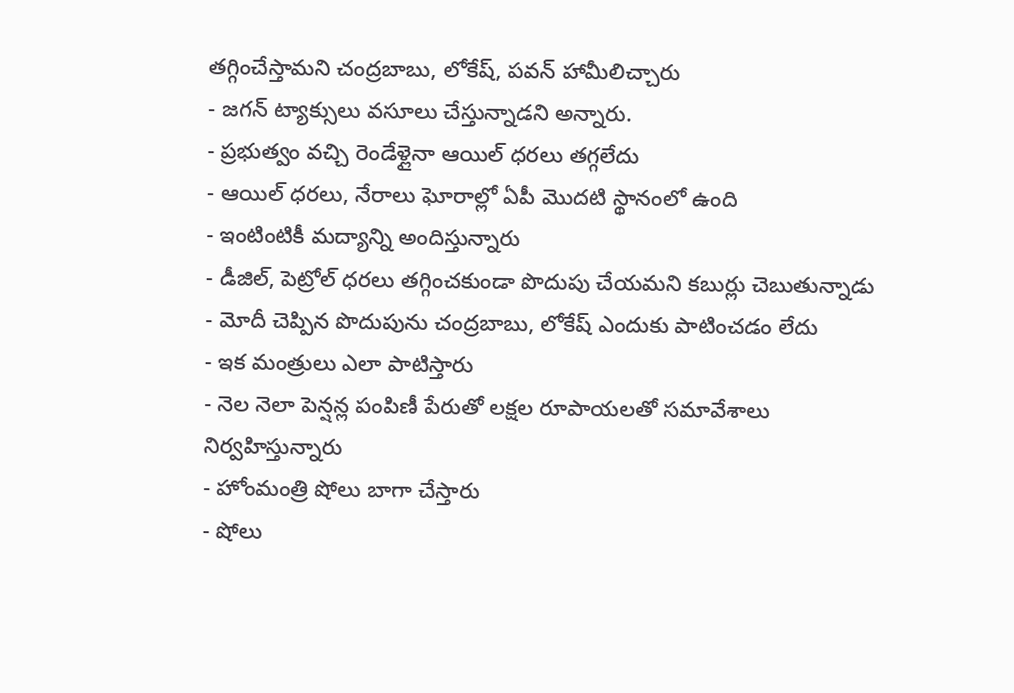తగ్గించేస్తామని చంద్రబాబు, లోకేష్, పవన్ హామీలిచ్చారు
- జగన్ ట్యాక్సులు వసూలు చేస్తున్నాడని అన్నారు.
- ప్రభుత్వం వచ్చి రెండేళ్లైనా ఆయిల్ ధరలు తగ్గలేదు
- ఆయిల్ ధరలు, నేరాలు ఘోరాల్లో ఏపీ మొదటి స్థానంలో ఉంది
- ఇంటింటికీ మద్యాన్ని అందిస్తున్నారు
- డీజిల్, పెట్రోల్ ధరలు తగ్గించకుండా పొదుపు చేయమని కబుర్లు చెబుతున్నాడు
- మోదీ చెప్పిన పొదుపును చంద్రబాబు, లోకేష్ ఎందుకు పాటించడం లేదు
- ఇక మంత్రులు ఎలా పాటిస్తారు
- నెల నెలా పెన్షన్ల పంపిణీ పేరుతో లక్షల రూపాయలతో సమావేశాలు నిర్వహిస్తున్నారు
- హోంమంత్రి షోలు బాగా చేస్తారు
- షోలు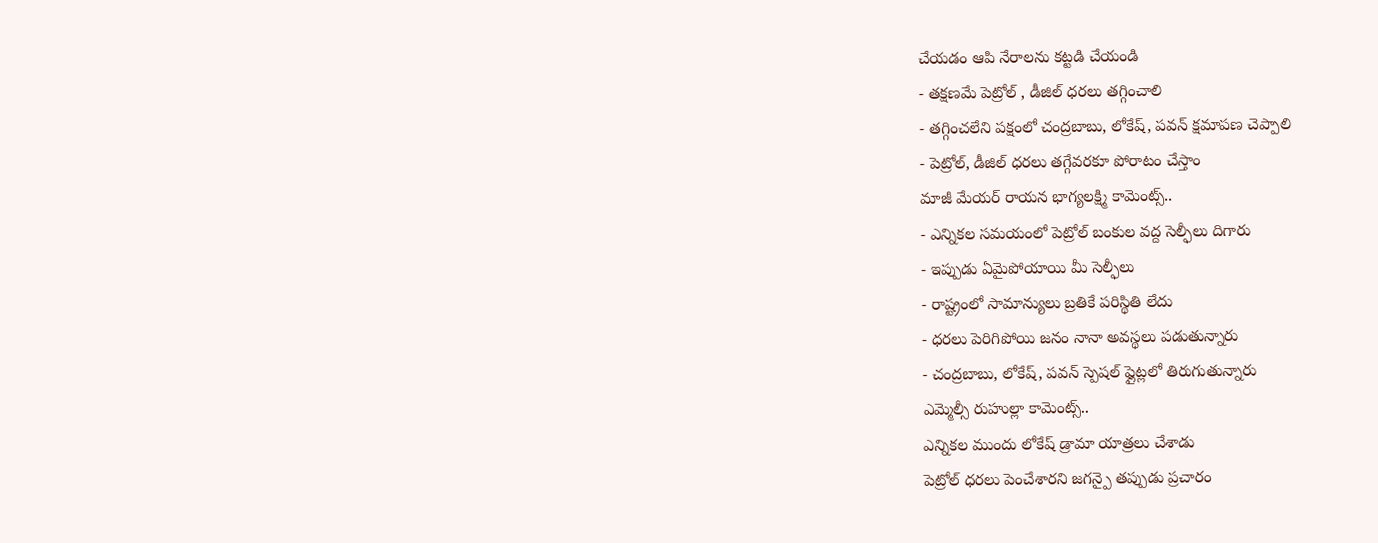చేయడం ఆపి నేరాలను కట్టడి చేయండి
- తక్షణమే పెట్రోల్ , డీజిల్ ధరలు తగ్గించాలి
- తగ్గించలేని పక్షంలో చంద్రబాబు, లోకేష్, పవన్ క్షమాపణ చెప్పాలి
- పెట్రోల్, డీజిల్ ధరలు తగ్గేవరకూ పోరాటం చేస్తాం
మాజీ మేయర్ రాయన భాగ్యలక్ష్మి కామెంట్స్..
- ఎన్నికల సమయంలో పెట్రోల్ బంకుల వద్ద సెల్ఫీలు దిగారు
- ఇప్పుడు ఏమైపోయాయి మీ సెల్ఫీలు
- రాష్ట్రంలో సామాన్యులు బ్రతికే పరిస్థితి లేదు
- ధరలు పెరిగిపోయి జనం నానా అవస్థలు పడుతున్నారు
- చంద్రబాబు, లోకేష్, పవన్ స్పెషల్ ఫ్లైట్లలో తిరుగుతున్నారు
ఎమ్మెల్సీ రుహుల్లా కామెంట్స్..
ఎన్నికల ముందు లోకేష్ డ్రామా యాత్రలు చేశాడు
పెట్రోల్ ధరలు పెంచేశారని జగన్పై తప్పుడు ప్రచారం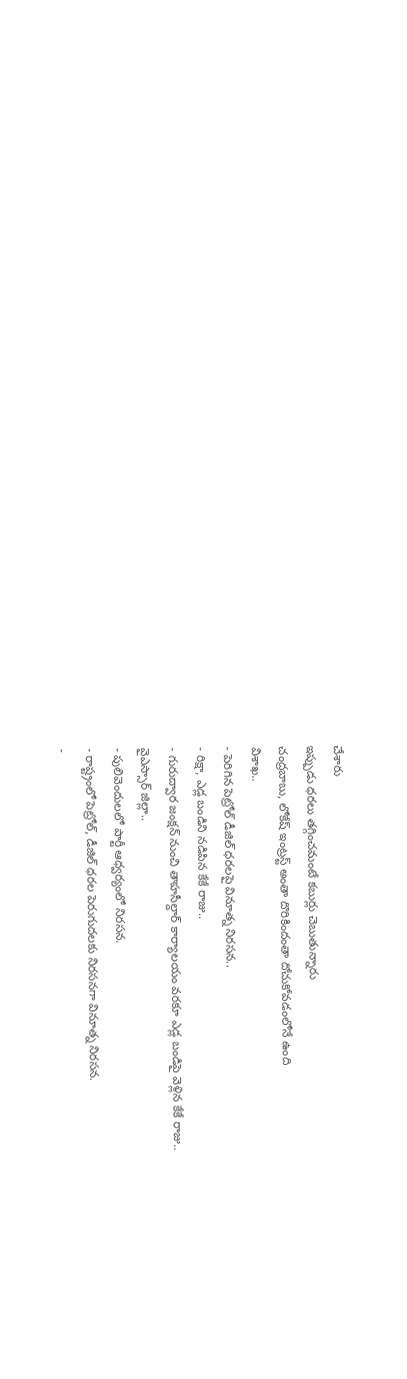చేశారు
ఇప్పుడు ధరలు తగ్గించమంటే కబుర్లు చెబుతున్నారు
చంద్రబాబు, లోకేష్ ఇంట్రస్ట్ అంతా దొరికిందంతా దోచుకోవడంలోనే ఉంది
విశాఖ..
- పెరిగిన పెట్రోల్ డీజిల్ ధరలపై వినూత్న నిరసన..
- రిక్షా, ఎడ్ల బండిని నడిపిన కేకే రాజు..
- గురుద్వార జంక్షన్ నుంచి తాహసీల్దార్ కార్యాలయం వరకూ ఎడ్ల బండిపై వెళ్లిన కేకే రాజు..
వైఎస్సార్ జిల్లా..
- పులివెందులలో పార్టీ ఆధ్వర్యంలో నిరసన.
- రాష్ట్రంలో పెట్రోల్, డీజిల్ ధరల పెరుగుదలకు నిరసనగా వినూత్న నిరసన.
-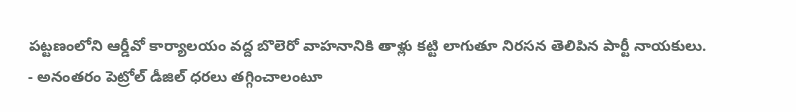పట్టణంలోని ఆర్డీవో కార్యాలయం వద్ద బొలెరో వాహనానికి తాళ్లు కట్టి లాగుతూ నిరసన తెలిపిన పార్టీ నాయకులు.
- అనంతరం పెట్రోల్ డీజిల్ ధరలు తగ్గించాలంటూ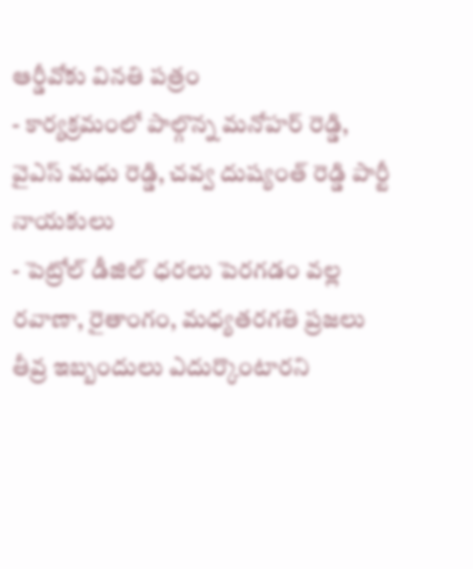ఆర్డీవోకు వినతి పత్రం
- కార్యక్రమంలో పాల్గొన్న మనోహర్ రెడ్డి, వైఎస్ మధు రెడ్డి, చవ్వ దుష్యంత్ రెడ్డి పార్టీ నాయకులు
- పెట్రోల్ డీజిల్ ధరలు పెరగడం వల్ల రవాణా, రైతాంగం, మధ్యతరగతి ప్రజలు తీవ్ర ఇబ్బందులు ఎదుర్కొంటారని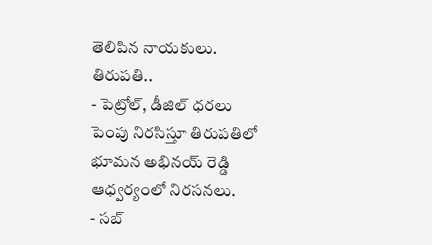తెలిపిన నాయకులు.
తిరుపతి..
- పెట్రోల్, డీజిల్ ధరలు పెంపు నిరసిస్తూ తిరుపతిలో భూమన అభినయ్ రెడ్డి ఆధ్వర్యంలో నిరసనలు.
- సబ్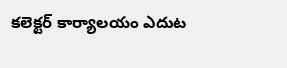కలెక్టర్ కార్యాలయం ఎదుట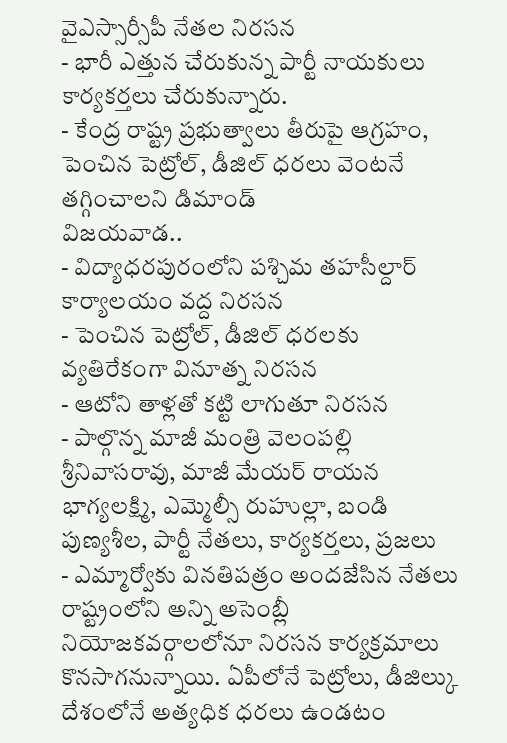వైఎస్సార్సీపీ నేతల నిరసన
- భారీ ఎత్తున చేరుకున్న పార్టీ నాయకులు కార్యకర్తలు చేరుకున్నారు.
- కేంద్ర రాష్ట్ర ప్రభుత్వాలు తీరుపై ఆగ్రహం, పెంచిన పెట్రోల్, డీజిల్ ధరలు వెంటనే తగ్గించాలని డిమాండ్
విజయవాడ..
- విద్యాధరపురంలోని పశ్చిమ తహసీల్దార్ కార్యాలయం వద్ద నిరసన
- పెంచిన పెట్రోల్, డీజిల్ ధరలకు వ్యతిరేకంగా వినూత్న నిరసన
- ఆటోని తాళ్లతో కట్టి లాగుతూ నిరసన
- పాల్గొన్న మాజీ మంత్రి వెలంపల్లి శ్రీనివాసరావు, మాజీ మేయర్ రాయన భాగ్యలక్ష్మి, ఎమ్మెల్సీ రుహుల్లా, బండి పుణ్యశీల, పార్టీ నేతలు, కార్యకర్తలు, ప్రజలు
- ఎమ్మార్వోకు వినతిపత్రం అందజేసిన నేతలు
రాష్ట్రంలోని అన్ని అసెంబ్లీ నియోజకవర్గాలలోనూ నిరసన కార్యక్రమాలు కొనసాగనున్నాయి. ఏపీలోనే పెట్రోలు, డీజిల్కు దేశంలోనే అత్యధిక ధరలు ఉండటం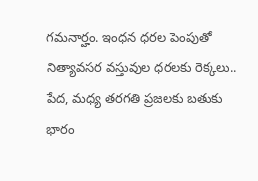గమనార్హం. ఇంధన ధరల పెంపుతో నిత్యావసర వస్తువుల ధరలకు రెక్కలు.. పేద, మధ్య తరగతి ప్రజలకు బతుకు భారం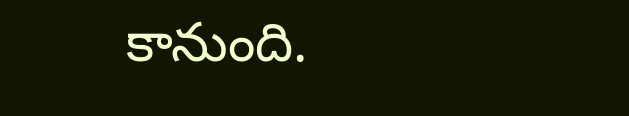కానుంది.